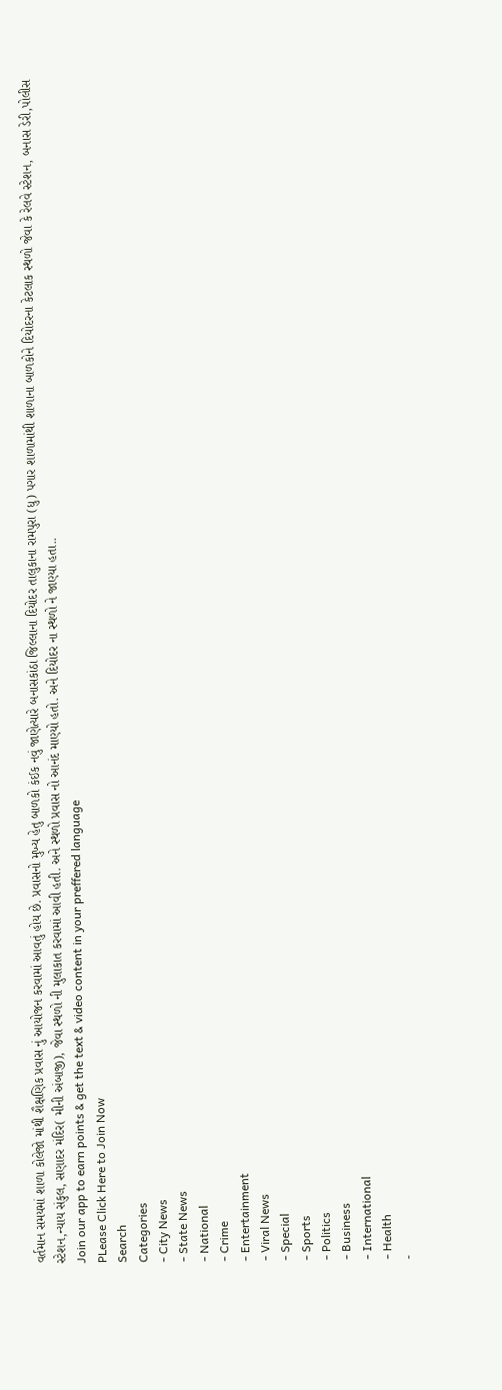વર્તમાન સમયમાં શાળા કોલેજો માંથી શૈક્ષણિક પ્રવાસ નું આયોજન કરવામાં આવતું હોય છે. પ્રવાસનો મુખ્ય હેતુ બાળકો કંઈક નવું જાણેત્યારે બનાસકાંઠા જિલ્લાના દિયોદર તાલુકાના રામપુરા (ધુ) પગાર શાળામાંથી શાળાના બાળકોને દિયોદરના કેટલાક સ્થળો જેવા કે રેલવે સ્ટેશન, બનાસ ડેરી,પોલીસ સ્ટેશન,ન્યાય સંકુલ, સણાદર મંદિર( મીની અંબાજી), જેવા સ્થળો ની મુલાકાત કરવામાં આવી હતી. અને સ્થળો પ્રવાસ નો આનંદ માણ્યો હતો. અને દિયોદર ના સ્થળો ને જાણ્યા હતા..
Join our app to earn points & get the text & video content in your preffered language
PLease Click Here to Join Now
Search
Categories
- City News
- State News
- National
- Crime
- Entertainment
- Viral News
- Special
- Sports
- Politics
- Business
- International
- Health
-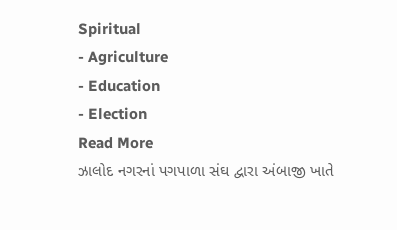Spiritual
- Agriculture
- Education
- Election
Read More
ઝાલોદ નગરનાં પગપાળા સંઘ દ્વારા અંબાજી ખાતે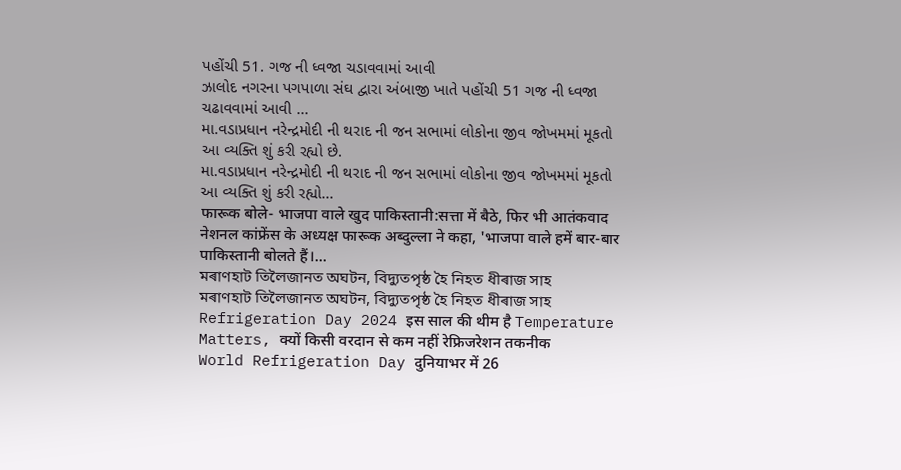પહોંચી 51. ગજ ની ધ્વજા ચડાવવામાં આવી
ઝાલોદ નગરના પગપાળા સંઘ દ્વારા અંબાજી ખાતે પહોંચી 51 ગજ ની ધ્વજા ચઢાવવામાં આવી ...
મા.વડાપ્રધાન નરેન્દ્રમોદી ની થરાદ ની જન સભામાં લોકોના જીવ જોખમમાં મૂકતો આ વ્યક્તિ શું કરી રહ્યો છે.
મા.વડાપ્રધાન નરેન્દ્રમોદી ની થરાદ ની જન સભામાં લોકોના જીવ જોખમમાં મૂકતો આ વ્યક્તિ શું કરી રહ્યો...
फारूक बोले- भाजपा वाले खुद पाकिस्तानी:सत्ता में बैठे, फिर भी आतंकवाद
नेशनल कांफ्रेंस के अध्यक्ष फारूक अब्दुल्ला ने कहा, 'भाजपा वाले हमें बार-बार पाकिस्तानी बोलते हैं।...
মৰাণহাট তিলৈজানত অঘটন, বিদ্যুতপৃষ্ঠ হৈ নিহত ধীৰাজ সাহ
মৰাণহাট তিলৈজানত অঘটন, বিদ্যুতপৃষ্ঠ হৈ নিহত ধীৰাজ সাহ
Refrigeration Day 2024 इस साल की थीम है Temperature Matters, क्यों किसी वरदान से कम नहीं रेफ्रिजरेशन तकनीक
World Refrigeration Day दुनियाभर में 26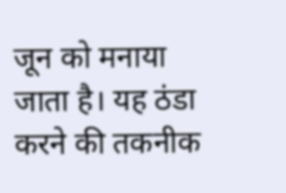जून को मनाया जाता है। यह ठंडा करने की तकनीक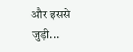और इससे जुड़ी...